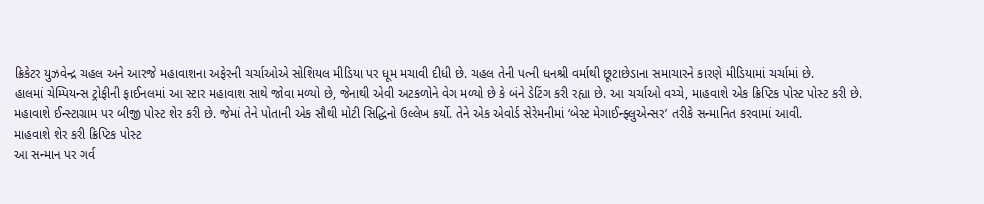ક્રિકેટર યુઝવેન્દ્ર ચહલ અને આરજે મહાવાશના અફેરની ચર્ચાઓએ સોશિયલ મીડિયા પર ધૂમ મચાવી દીધી છે. ચહલ તેની પત્ની ધનશ્રી વર્માથી છૂટાછેડાના સમાચારને કારણે મીડિયામાં ચર્ચામાં છે.
હાલમાં ચેમ્પિયન્સ ટ્રોફીની ફાઈનલમાં આ સ્ટાર મહાવાશ સાથે જોવા મળ્યો છે, જેનાથી એવી અટકળોને વેગ મળ્યો છે કે બંને ડેટિંગ કરી રહ્યા છે. આ ચર્ચાઓ વચ્ચે, માહવાશે એક ક્રિપ્ટિક પોસ્ટ પોસ્ટ કરી છે.
મહાવાશે ઈન્સ્ટાગ્રામ પર બીજી પોસ્ટ શેર કરી છે. જેમાં તેને પોતાની એક સૌથી મોટી સિદ્ધિનો ઉલ્લેખ કર્યો. તેને એક એવોર્ડ સેરેમનીમાં ‘બેસ્ટ મેગાઈન્ફ્લુએન્સર’ તરીકે સન્માનિત કરવામાં આવી.
માહવાશે શેર કરી ક્રિપ્ટિક પોસ્ટ
આ સન્માન પર ગર્વ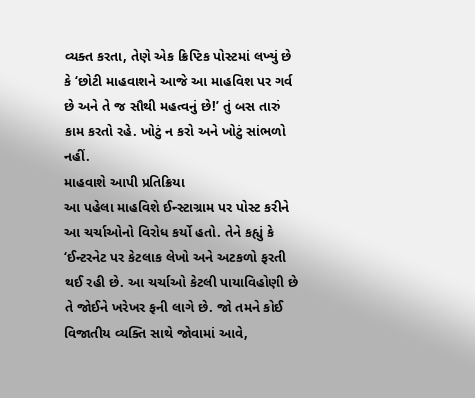વ્યક્ત કરતા, તેણે એક ક્રિપ્ટિક પોસ્ટમાં લખ્યું છે કે ‘છોટી માહવાશને આજે આ માહવિશ પર ગર્વ છે અને તે જ સૌથી મહત્વનું છે!’ તું બસ તારું કામ કરતો રહે. ખોટું ન કરો અને ખોટું સાંભળો નહીં.
માહવાશે આપી પ્રતિક્રિયા
આ પહેલા માહવિશે ઈન્સ્ટાગ્રામ પર પોસ્ટ કરીને આ ચર્ચાઓનો વિરોધ કર્યો હતો. તેને કહ્યું કે ‘ઈન્ટરનેટ પર કેટલાક લેખો અને અટકળો ફરતી થઈ રહી છે. આ ચર્ચાઓ કેટલી પાયાવિહોણી છે તે જોઈને ખરેખર ફની લાગે છે. જો તમને કોઈ વિજાતીય વ્યક્તિ સાથે જોવામાં આવે,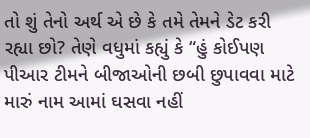તો શું તેનો અર્થ એ છે કે તમે તેમને ડેટ કરી રહ્યા છો? તેણે વધુમાં કહ્યું કે “હું કોઈપણ પીઆર ટીમને બીજાઓની છબી છુપાવવા માટે મારું નામ આમાં ઘસવા નહીં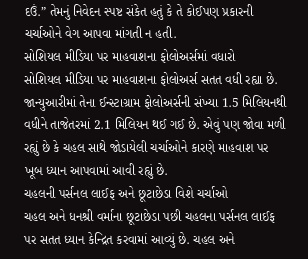દઉં.” તેમનું નિવેદન સ્પષ્ટ સંકેત હતું કે તે કોઈપણ પ્રકારની ચર્ચાઓને વેગ આપવા માંગતી ન હતી.
સોશિયલ મીડિયા પર માહવાશના ફોલોઅર્સમાં વધારો
સોશિયલ મીડિયા પર માહવાશના ફોલોઅર્સ સતત વધી રહ્યા છે. જાન્યુઆરીમાં તેના ઈન્સ્ટાગ્રામ ફોલોઅર્સની સંખ્યા 1.5 મિલિયનથી વધીને તાજેતરમાં 2.1 મિલિયન થઈ ગઈ છે. એવું પણ જોવા મળી રહ્યું છે કે ચહલ સાથે જોડાયેલી ચર્ચાઓને કારણે માહવાશ પર ખૂબ ધ્યાન આપવામાં આવી રહ્યું છે.
ચહલની પર્સનલ લાઈફ અને છૂટાછેડા વિશે ચર્ચાઓ
ચહલ અને ધનશ્રી વર્માના છૂટાછેડા પછી ચહલના પર્સનલ લાઈફ પર સતત ધ્યાન કેન્દ્રિત કરવામાં આવ્યું છે. ચહલ અને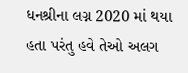ધનશ્રીના લગ્ન 2020 માં થયા હતા પરંતુ હવે તેઓ અલગ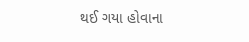થઈ ગયા હોવાના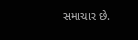સમાચાર છે.